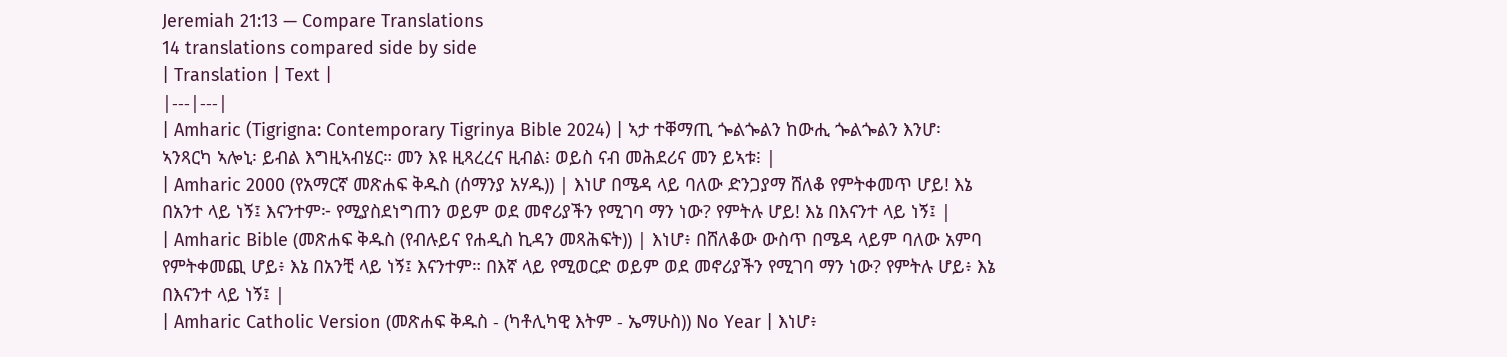Jeremiah 21:13 — Compare Translations
14 translations compared side by side
| Translation | Text |
|---|---|
| Amharic (Tigrigna: Contemporary Tigrinya Bible 2024) | ኣታ ተቐማጢ ጐልጐልን ከውሒ ጐልጐልን እንሆ፡ ኣንጻርካ ኣሎኒ፡ ይብል እግዚኣብሄር። መን እዩ ዚጻረረና ዚብል፧ ወይስ ናብ መሕደሪና መን ይኣቱ፧ |
| Amharic 2000 (የአማርኛ መጽሐፍ ቅዱስ (ሰማንያ አሃዱ)) | እነሆ በሜዳ ላይ ባለው ድንጋያማ ሸለቆ የምትቀመጥ ሆይ! እኔ በአንተ ላይ ነኝ፤ እናንተም፦ የሚያስደነግጠን ወይም ወደ መኖሪያችን የሚገባ ማን ነው? የምትሉ ሆይ! እኔ በእናንተ ላይ ነኝ፤ |
| Amharic Bible (መጽሐፍ ቅዱስ (የብሉይና የሐዲስ ኪዳን መጻሕፍት)) | እነሆ፥ በሸለቆው ውስጥ በሜዳ ላይም ባለው አምባ የምትቀመጪ ሆይ፥ እኔ በአንቺ ላይ ነኝ፤ እናንተም። በእኛ ላይ የሚወርድ ወይም ወደ መኖሪያችን የሚገባ ማን ነው? የምትሉ ሆይ፥ እኔ በእናንተ ላይ ነኝ፤ |
| Amharic Catholic Version (መጽሐፍ ቅዱስ - (ካቶሊካዊ እትም - ኤማሁስ)) No Year | እነሆ፥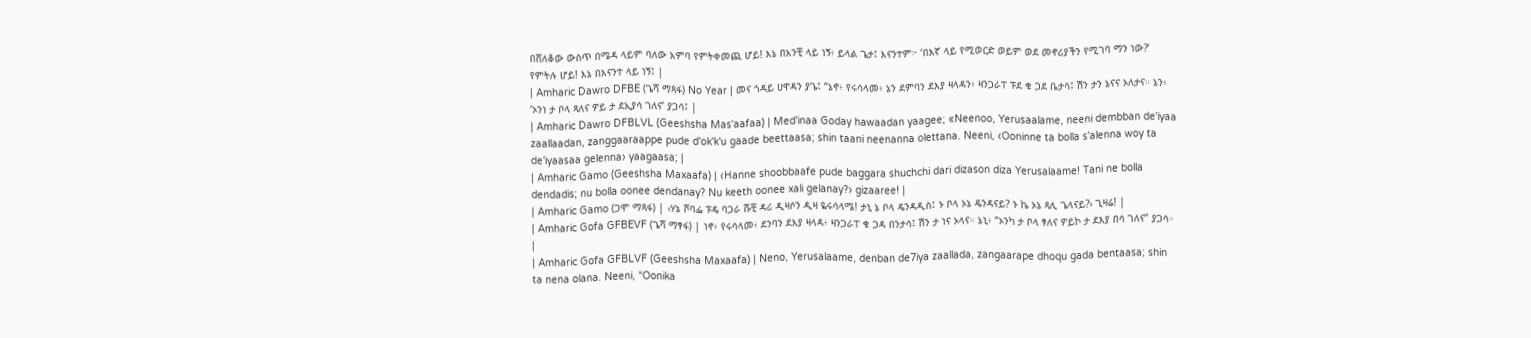በሸለቆው ውስጥ በሜዳ ላይም ባለው አምባ የምትቀመጪ ሆይ! እኔ በአንቺ ላይ ነኝ፥ ይላል ጌታ፤ እናንተም፦ ‘በእኛ ላይ የሚወርድ ወይም ወደ መኖሪያችን የሚገባ ማን ነው?’ የምትሉ ሆይ! እኔ በእናንተ ላይ ነኝ፤ |
| Amharic Dawro DFBE (ጌሻ ማጻፋ) No Year | መና ጎዳይ ሀዋዳን ያጌ፤ “ኔኖ፥ የሩሳላመ፥ ኔን ደምባን ደእያ ዛላዳን፥ ዛንጋራፐ ፑደ ቁ ጋደ ቤታሳ፤ ሽን ታን ኔናና ኦለታና። ኔን፥ ‘ኦንነ ታ ቦላ ጻለና ዎይ ታ ደኢያሳ ገለና’ ያጋሳ፤ |
| Amharic Dawro DFBLVL (Geeshsha Mas'aafaa) | Med'inaa Goday hawaadan yaagee; «Neenoo, Yerusaalame, neeni dembban de'iyaa zaallaadan, zanggaaraappe pude d'ok'k'u gaade beettaasa; shin taani neenanna olettana. Neeni, ‹Ooninne ta bolla s'alenna woy ta de'iyaasaa gelenna› yaagaasa; |
| Amharic Gamo (Geeshsha Maxaafa) | ‹Hanne shoobbaafe pude baggara shuchchi dari dizason diza Yerusalaame! Tani ne bolla dendadis; nu bolla oonee dendanay? Nu keeth oonee xali gelanay?› gizaaree! |
| Amharic Gamo (ጋሞ ማጻፋ) | ‹ሃኔ ሾባፌ ፑዴ ባጋራ ሹቺ ዳሪ ዲዛሶን ዲዛ ዬሩሳላሜ! ታኒ ኔ ቦላ ዴንዳዲስ፤ ኑ ቦላ ኦኔ ዴንዳናይ? ኑ ኬ ኦኔ ጻሊ ጌላናይ?› ጊዛሬ! |
| Amharic Gofa GFBEVF (ጌሻ ማፃፋ) | ነኖ፥ የሩሳላመ፥ ደንባን ደእያ ዛላዳ፥ ዛንጋራፐ ቁ ጋዳ በንታሳ፤ ሽን ታ ነና ኦላና። ኔኒ፥ “ኦንካ ታ ቦላ ፃለና ዎይኮ ታ ደእያ በሳ ገለና” ያጋሳ። |
| Amharic Gofa GFBLVF (Geeshsha Maxaafa) | Neno, Yerusalaame, denban de7iya zaallada, zangaarape dhoqu gada bentaasa; shin ta nena olana. Neeni, “Oonika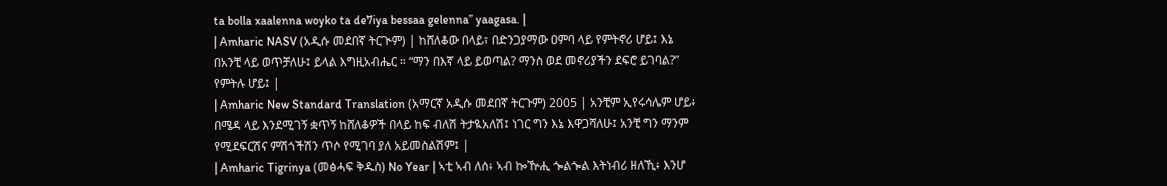ta bolla xaalenna woyko ta de7iya bessaa gelenna” yaagasa. |
| Amharic NASV (አዲሱ መደበኛ ትርጒም) | ከሸለቆው በላይ፣ በድንጋያማው ዐምባ ላይ የምትኖሪ ሆይ፤ እኔ በአንቺ ላይ ወጥቻለሁ፤ ይላል እግዚአብሔር ። “ማን በእኛ ላይ ይወጣል? ማንስ ወደ መኖሪያችን ደፍሮ ይገባል?” የምትሉ ሆይ፤ |
| Amharic New Standard Translation (አማርኛ አዲሱ መደበኛ ትርጉም) 2005 | አንቺም ኢየሩሳሌም ሆይ፥ በሜዳ ላይ እንደሚገኝ ቋጥኝ ከሸለቆዎች በላይ ከፍ ብለሽ ትታዪአለሽ፤ ነገር ግን እኔ እዋጋሻለሁ፤ አንቺ ግን ማንም የሚደፍርሽና ምሽጎችሽን ጥሶ የሚገባ ያለ አይመስልሽም፤ |
| Amharic Tigrinya (መፅሓፍ ቅዱስ) No Year | ኣቲ ኣብ ለሰ፥ ኣብ ኰዅሒ ጐልጐል እትነብሪ ዘለኺ፥ እንሆ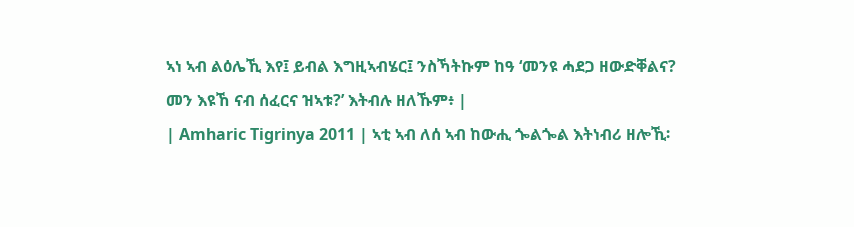ኣነ ኣብ ልዕሌኺ እየ፤ ይብል እግዚኣብሄር፤ ንስኻትኩም ከዓ ‘መንዩ ሓደጋ ዘውድቐልና? መን እዩኸ ናብ ሰፈርና ዝኣቱ?’ እትብሉ ዘለኹም፥ |
| Amharic Tigrinya 2011 | ኣቲ ኣብ ለሰ ኣብ ከውሒ ጐልጐል እትነብሪ ዘሎኺ፡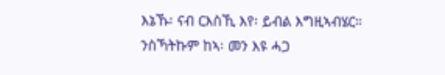እኔኹ፡ ናብ ርእስኺ እየ፡ ይብል እግዚኣብሄር። ንስኻትኩም ከኣ፡ መን እዩ ሓጋ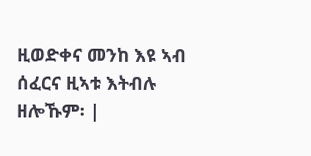ዚወድቀና መንከ እዩ ኣብ ሰፈርና ዚኣቱ እትብሉ ዘሎኹም፡ |